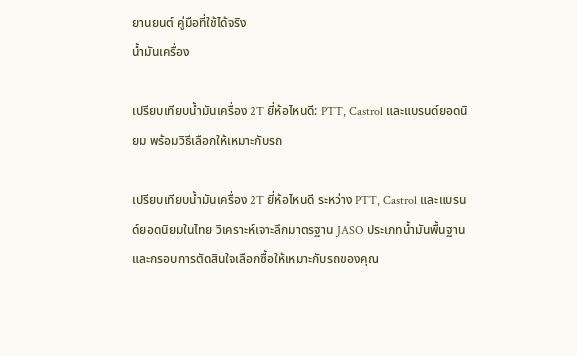ยานยนต์ คู่มือที่ใช้ได้จริง
น้ำมันเครื่อง

เปรียบเทียบน้ำมันเครื่อง 2T ยี่ห้อไหนดี: PTT, Castrol และแบรนด์ยอดนิยม พร้อมวิธีเลือกให้เหมาะกับรถ

เปรียบเทียบน้ำมันเครื่อง 2T ยี่ห้อไหนดี ระหว่าง PTT, Castrol และแบรนด์ยอดนิยมในไทย วิเคราะห์เจาะลึกมาตรฐาน JASO ประเภทน้ำมันพื้นฐาน และกรอบการตัดสินใจเลือกซื้อให้เหมาะกับรถของคุณ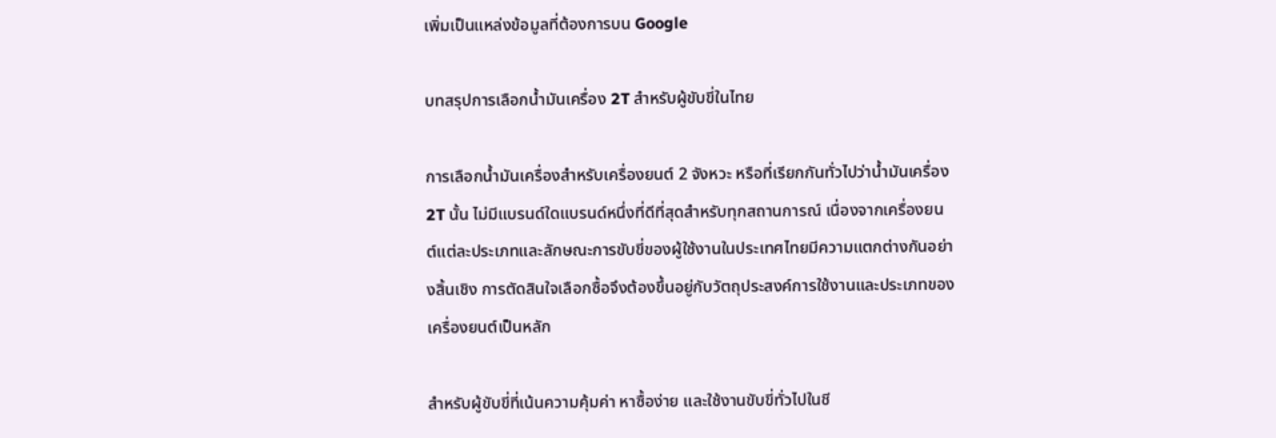เพิ่มเป็นแหล่งข้อมูลที่ต้องการบน Google

บทสรุปการเลือกน้ำมันเครื่อง 2T สำหรับผู้ขับขี่ในไทย

การเลือกน้ำมันเครื่องสำหรับเครื่องยนต์ 2 จังหวะ หรือที่เรียกกันทั่วไปว่าน้ำมันเครื่อง 2T นั้น ไม่มีแบรนด์ใดแบรนด์หนึ่งที่ดีที่สุดสำหรับทุกสถานการณ์ เนื่องจากเครื่องยนต์แต่ละประเภทและลักษณะการขับขี่ของผู้ใช้งานในประเทศไทยมีความแตกต่างกันอย่างสิ้นเชิง การตัดสินใจเลือกซื้อจึงต้องขึ้นอยู่กับวัตถุประสงค์การใช้งานและประเภทของเครื่องยนต์เป็นหลัก

สำหรับผู้ขับขี่ที่เน้นความคุ้มค่า หาซื้อง่าย และใช้งานขับขี่ทั่วไปในชี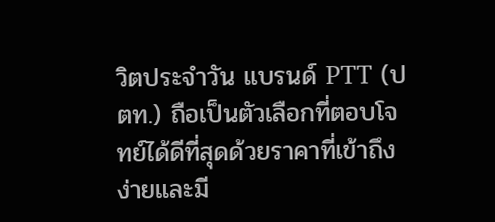วิตประจำวัน แบรนด์ PTT (ปตท.) ถือเป็นตัวเลือกที่ตอบโจทย์ได้ดีที่สุดด้วยราคาที่เข้าถึงง่ายและมี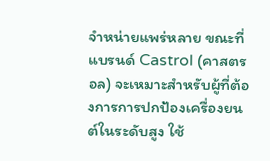จำหน่ายแพร่หลาย ขณะที่แบรนด์ Castrol (คาสตรอล) จะเหมาะสำหรับผู้ที่ต้องการการปกป้องเครื่องยนต์ในระดับสูง ใช้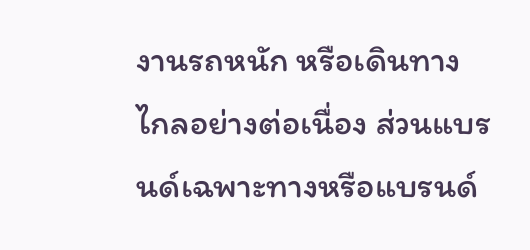งานรถหนัก หรือเดินทางไกลอย่างต่อเนื่อง ส่วนแบรนด์เฉพาะทางหรือแบรนด์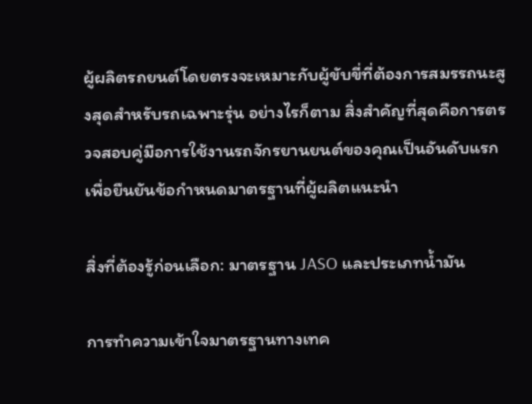ผู้ผลิตรถยนต์โดยตรงจะเหมาะกับผู้ขับขี่ที่ต้องการสมรรถนะสูงสุดสำหรับรถเฉพาะรุ่น อย่างไรก็ตาม สิ่งสำคัญที่สุดคือการตรวจสอบคู่มือการใช้งานรถจักรยานยนต์ของคุณเป็นอันดับแรกเพื่อยืนยันข้อกำหนดมาตรฐานที่ผู้ผลิตแนะนำ

สิ่งที่ต้องรู้ก่อนเลือก: มาตรฐาน JASO และประเภทน้ำมัน

การทำความเข้าใจมาตรฐานทางเทค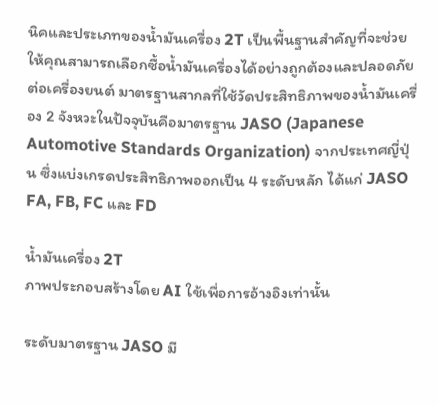นิคและประเภทของน้ำมันเครื่อง 2T เป็นพื้นฐานสำคัญที่จะช่วยให้คุณสามารถเลือกซื้อน้ำมันเครื่องได้อย่างถูกต้องและปลอดภัยต่อเครื่องยนต์ มาตรฐานสากลที่ใช้วัดประสิทธิภาพของน้ำมันเครื่อง 2 จังหวะในปัจจุบันคือมาตรฐาน JASO (Japanese Automotive Standards Organization) จากประเทศญี่ปุ่น ซึ่งแบ่งเกรดประสิทธิภาพออกเป็น 4 ระดับหลัก ได้แก่ JASO FA, FB, FC และ FD

น้ำมันเครื่อง 2T
ภาพประกอบสร้างโดย AI ใช้เพื่อการอ้างอิงเท่านั้น

ระดับมาตรฐาน JASO มี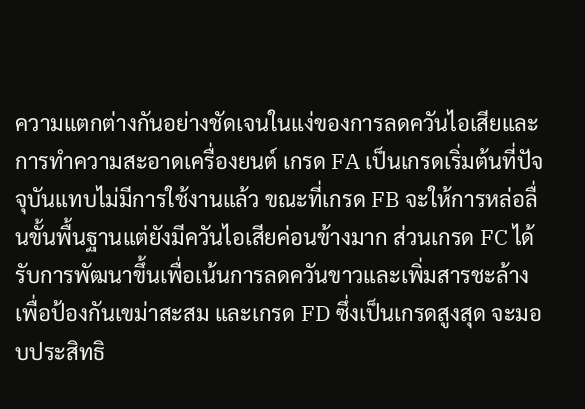ความแตกต่างกันอย่างชัดเจนในแง่ของการลดควันไอเสียและการทำความสะอาดเครื่องยนต์ เกรด FA เป็นเกรดเริ่มต้นที่ปัจจุบันแทบไม่มีการใช้งานแล้ว ขณะที่เกรด FB จะให้การหล่อลื่นขั้นพื้นฐานแต่ยังมีควันไอเสียค่อนข้างมาก ส่วนเกรด FC ได้รับการพัฒนาขึ้นเพื่อเน้นการลดควันขาวและเพิ่มสารชะล้างเพื่อป้องกันเขม่าสะสม และเกรด FD ซึ่งเป็นเกรดสูงสุด จะมอบประสิทธิ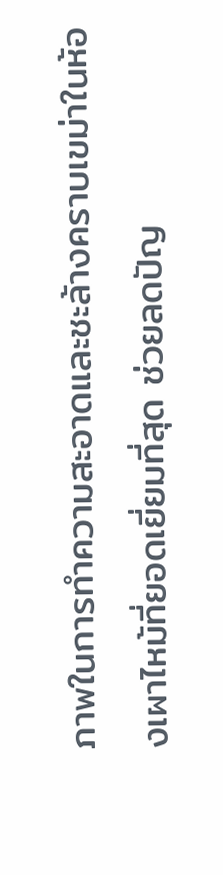ภาพในการทำความสะอาดและชะล้างคราบเขม่าในห้องเผาไหม้ที่ยอดเยี่ยมที่สุด ช่วยลดปัญ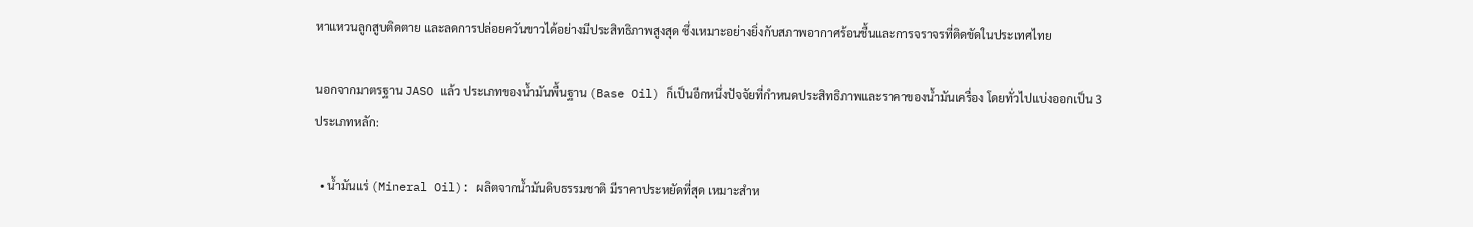หาแหวนลูกสูบติดตาย และลดการปล่อยควันขาวได้อย่างมีประสิทธิภาพสูงสุด ซึ่งเหมาะอย่างยิ่งกับสภาพอากาศร้อนชื้นและการจราจรที่ติดขัดในประเทศไทย

นอกจากมาตรฐาน JASO แล้ว ประเภทของน้ำมันพื้นฐาน (Base Oil) ก็เป็นอีกหนึ่งปัจจัยที่กำหนดประสิทธิภาพและราคาของน้ำมันเครื่อง โดยทั่วไปแบ่งออกเป็น 3 ประเภทหลัก:

  • น้ำมันแร่ (Mineral Oil): ผลิตจากน้ำมันดิบธรรมชาติ มีราคาประหยัดที่สุด เหมาะสำห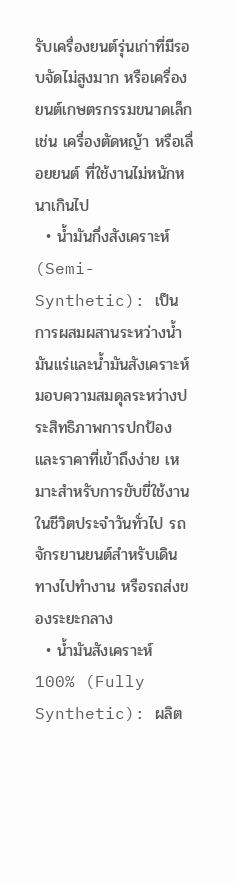รับเครื่องยนต์รุ่นเก่าที่มีรอบจัดไม่สูงมาก หรือเครื่องยนต์เกษตรกรรมขนาดเล็ก เช่น เครื่องตัดหญ้า หรือเลื่อยยนต์ ที่ใช้งานไม่หนักหนาเกินไป
  • น้ำมันกึ่งสังเคราะห์ (Semi-Synthetic): เป็นการผสมผสานระหว่างน้ำมันแร่และน้ำมันสังเคราะห์ มอบความสมดุลระหว่างประสิทธิภาพการปกป้องและราคาที่เข้าถึงง่าย เหมาะสำหรับการขับขี่ใช้งานในชีวิตประจำวันทั่วไป รถจักรยานยนต์สำหรับเดินทางไปทำงาน หรือรถส่งของระยะกลาง
  • น้ำมันสังเคราะห์ 100% (Fully Synthetic): ผลิต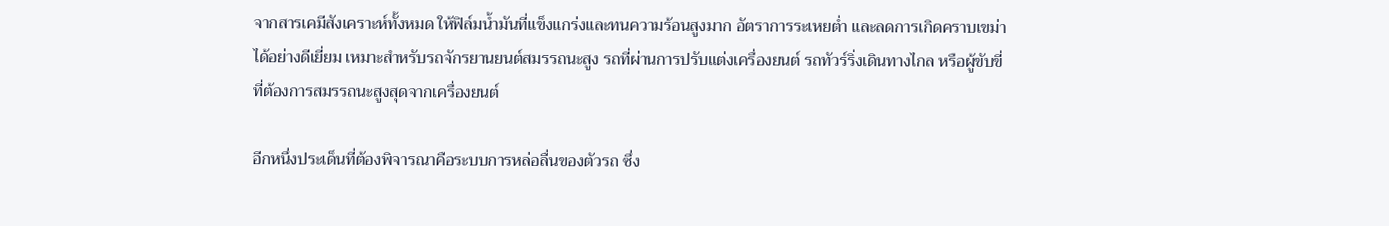จากสารเคมีสังเคราะห์ทั้งหมด ให้ฟิล์มน้ำมันที่แข็งแกร่งและทนความร้อนสูงมาก อัตราการระเหยต่ำ และลดการเกิดคราบเขม่าได้อย่างดีเยี่ยม เหมาะสำหรับรถจักรยานยนต์สมรรถนะสูง รถที่ผ่านการปรับแต่งเครื่องยนต์ รถทัวร์ริ่งเดินทางไกล หรือผู้ขับขี่ที่ต้องการสมรรถนะสูงสุดจากเครื่องยนต์

อีกหนึ่งประเด็นที่ต้องพิจารณาคือระบบการหล่อลื่นของตัวรถ ซึ่ง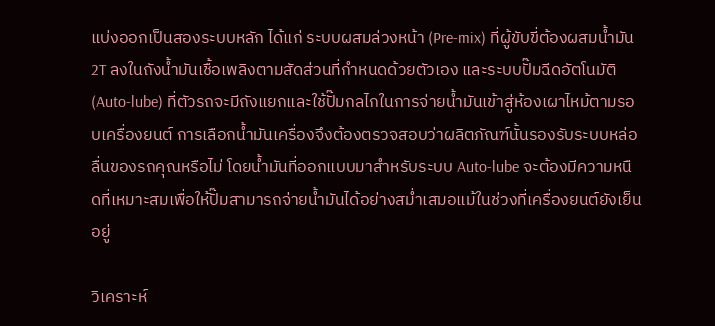แบ่งออกเป็นสองระบบหลัก ได้แก่ ระบบผสมล่วงหน้า (Pre-mix) ที่ผู้ขับขี่ต้องผสมน้ำมัน 2T ลงในถังน้ำมันเชื้อเพลิงตามสัดส่วนที่กำหนดด้วยตัวเอง และระบบปั๊มฉีดอัตโนมัติ (Auto-lube) ที่ตัวรถจะมีถังแยกและใช้ปั๊มกลไกในการจ่ายน้ำมันเข้าสู่ห้องเผาไหม้ตามรอบเครื่องยนต์ การเลือกน้ำมันเครื่องจึงต้องตรวจสอบว่าผลิตภัณฑ์นั้นรองรับระบบหล่อลื่นของรถคุณหรือไม่ โดยน้ำมันที่ออกแบบมาสำหรับระบบ Auto-lube จะต้องมีความหนืดที่เหมาะสมเพื่อให้ปั๊มสามารถจ่ายน้ำมันได้อย่างสม่ำเสมอแม้ในช่วงที่เครื่องยนต์ยังเย็นอยู่

วิเคราะห์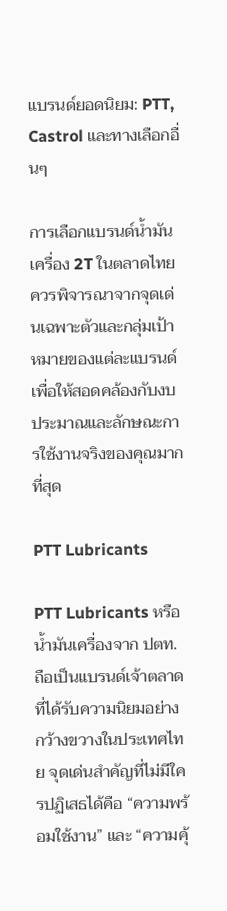แบรนด์ยอดนิยม: PTT, Castrol และทางเลือกอื่นๆ

การเลือกแบรนด์น้ำมันเครื่อง 2T ในตลาดไทยควรพิจารณาจากจุดเด่นเฉพาะตัวและกลุ่มเป้าหมายของแต่ละแบรนด์ เพื่อให้สอดคล้องกับงบประมาณและลักษณะการใช้งานจริงของคุณมากที่สุด

PTT Lubricants

PTT Lubricants หรือน้ำมันเครื่องจาก ปตท. ถือเป็นแบรนด์เจ้าตลาดที่ได้รับความนิยมอย่างกว้างขวางในประเทศไทย จุดเด่นสำคัญที่ไม่มีใครปฏิเสธได้คือ “ความพร้อมใช้งาน” และ “ความคุ้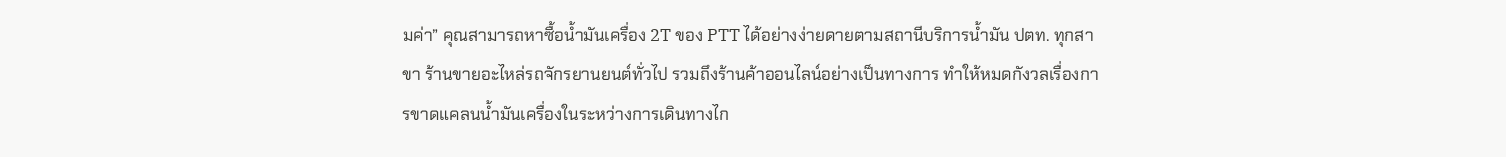มค่า” คุณสามารถหาซื้อน้ำมันเครื่อง 2T ของ PTT ได้อย่างง่ายดายตามสถานีบริการน้ำมัน ปตท. ทุกสาขา ร้านขายอะไหล่รถจักรยานยนต์ทั่วไป รวมถึงร้านค้าออนไลน์อย่างเป็นทางการ ทำให้หมดกังวลเรื่องการขาดแคลนน้ำมันเครื่องในระหว่างการเดินทางไก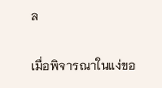ล

เมื่อพิจารณาในแง่ขอ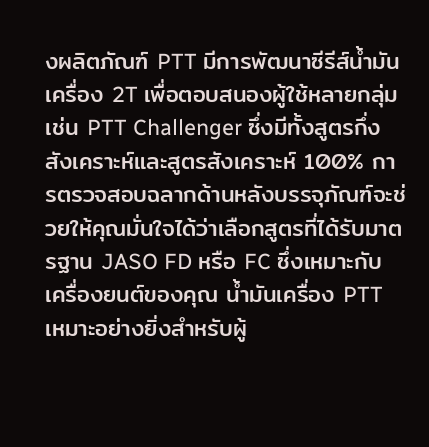งผลิตภัณฑ์ PTT มีการพัฒนาซีรีส์น้ำมันเครื่อง 2T เพื่อตอบสนองผู้ใช้หลายกลุ่ม เช่น PTT Challenger ซึ่งมีทั้งสูตรกึ่งสังเคราะห์และสูตรสังเคราะห์ 100% การตรวจสอบฉลากด้านหลังบรรจุภัณฑ์จะช่วยให้คุณมั่นใจได้ว่าเลือกสูตรที่ได้รับมาตรฐาน JASO FD หรือ FC ซึ่งเหมาะกับเครื่องยนต์ของคุณ น้ำมันเครื่อง PTT เหมาะอย่างยิ่งสำหรับผู้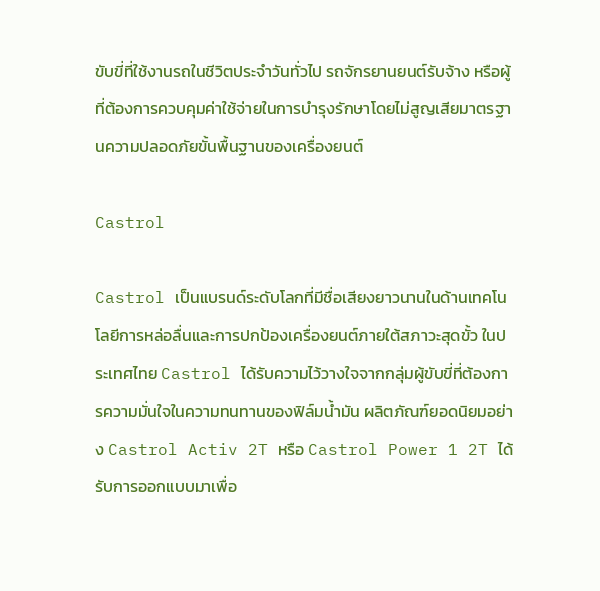ขับขี่ที่ใช้งานรถในชีวิตประจำวันทั่วไป รถจักรยานยนต์รับจ้าง หรือผู้ที่ต้องการควบคุมค่าใช้จ่ายในการบำรุงรักษาโดยไม่สูญเสียมาตรฐานความปลอดภัยขั้นพื้นฐานของเครื่องยนต์

Castrol

Castrol เป็นแบรนด์ระดับโลกที่มีชื่อเสียงยาวนานในด้านเทคโนโลยีการหล่อลื่นและการปกป้องเครื่องยนต์ภายใต้สภาวะสุดขั้ว ในประเทศไทย Castrol ได้รับความไว้วางใจจากกลุ่มผู้ขับขี่ที่ต้องการความมั่นใจในความทนทานของฟิล์มน้ำมัน ผลิตภัณฑ์ยอดนิยมอย่าง Castrol Activ 2T หรือ Castrol Power 1 2T ได้รับการออกแบบมาเพื่อ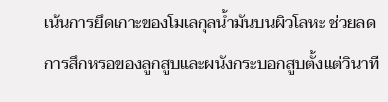เน้นการยึดเกาะของโมเลกุลน้ำมันบนผิวโลหะ ช่วยลดการสึกหรอของลูกสูบและผนังกระบอกสูบตั้งแต่วินาที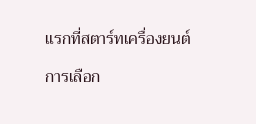แรกที่สตาร์ทเครื่องยนต์

การเลือก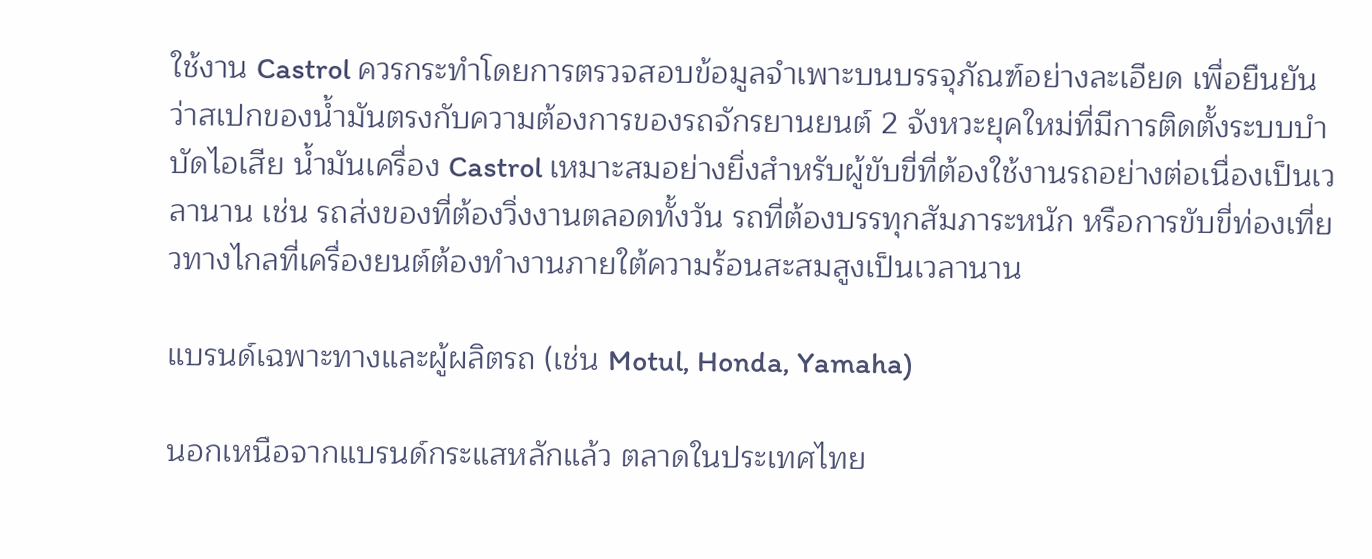ใช้งาน Castrol ควรกระทำโดยการตรวจสอบข้อมูลจำเพาะบนบรรจุภัณฑ์อย่างละเอียด เพื่อยืนยันว่าสเปกของน้ำมันตรงกับความต้องการของรถจักรยานยนต์ 2 จังหวะยุคใหม่ที่มีการติดตั้งระบบบำบัดไอเสีย น้ำมันเครื่อง Castrol เหมาะสมอย่างยิ่งสำหรับผู้ขับขี่ที่ต้องใช้งานรถอย่างต่อเนื่องเป็นเวลานาน เช่น รถส่งของที่ต้องวิ่งงานตลอดทั้งวัน รถที่ต้องบรรทุกสัมภาระหนัก หรือการขับขี่ท่องเที่ยวทางไกลที่เครื่องยนต์ต้องทำงานภายใต้ความร้อนสะสมสูงเป็นเวลานาน

แบรนด์เฉพาะทางและผู้ผลิตรถ (เช่น Motul, Honda, Yamaha)

นอกเหนือจากแบรนด์กระแสหลักแล้ว ตลาดในประเทศไทย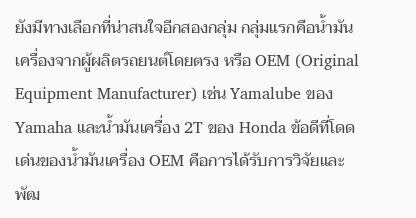ยังมีทางเลือกที่น่าสนใจอีกสองกลุ่ม กลุ่มแรกคือน้ำมันเครื่องจากผู้ผลิตรถยนต์โดยตรง หรือ OEM (Original Equipment Manufacturer) เช่น Yamalube ของ Yamaha และน้ำมันเครื่อง 2T ของ Honda ข้อดีที่โดดเด่นของน้ำมันเครื่อง OEM คือการได้รับการวิจัยและพัฒ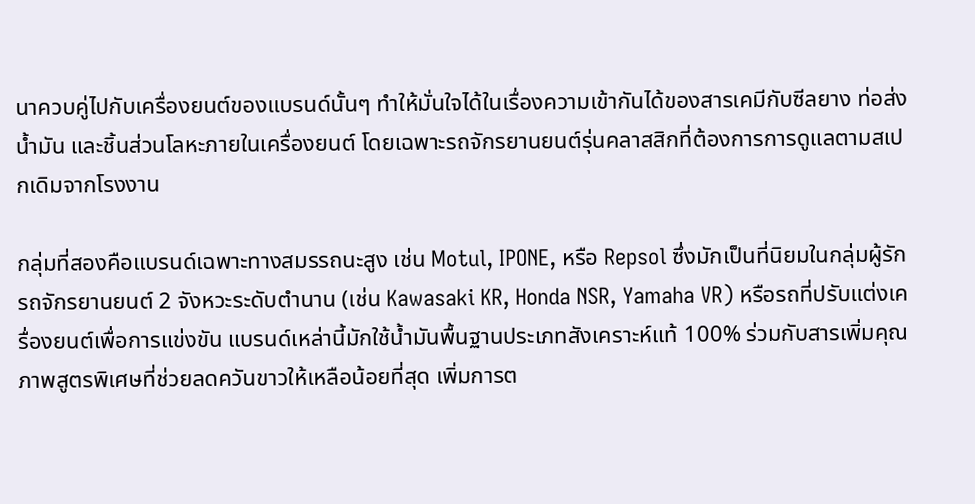นาควบคู่ไปกับเครื่องยนต์ของแบรนด์นั้นๆ ทำให้มั่นใจได้ในเรื่องความเข้ากันได้ของสารเคมีกับซีลยาง ท่อส่งน้ำมัน และชิ้นส่วนโลหะภายในเครื่องยนต์ โดยเฉพาะรถจักรยานยนต์รุ่นคลาสสิกที่ต้องการการดูแลตามสเปกเดิมจากโรงงาน

กลุ่มที่สองคือแบรนด์เฉพาะทางสมรรถนะสูง เช่น Motul, IPONE, หรือ Repsol ซึ่งมักเป็นที่นิยมในกลุ่มผู้รักรถจักรยานยนต์ 2 จังหวะระดับตำนาน (เช่น Kawasaki KR, Honda NSR, Yamaha VR) หรือรถที่ปรับแต่งเครื่องยนต์เพื่อการแข่งขัน แบรนด์เหล่านี้มักใช้น้ำมันพื้นฐานประเภทสังเคราะห์แท้ 100% ร่วมกับสารเพิ่มคุณภาพสูตรพิเศษที่ช่วยลดควันขาวให้เหลือน้อยที่สุด เพิ่มการต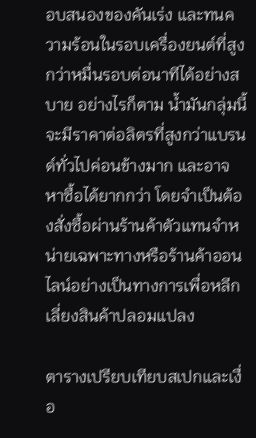อบสนองของคันเร่ง และทนความร้อนในรอบเครื่องยนต์ที่สูงกว่าหมื่นรอบต่อนาทีได้อย่างสบาย อย่างไรก็ตาม น้ำมันกลุ่มนี้จะมีราคาต่อลิตรที่สูงกว่าแบรนด์ทั่วไปค่อนข้างมาก และอาจหาซื้อได้ยากกว่า โดยจำเป็นต้องสั่งซื้อผ่านร้านค้าตัวแทนจำหน่ายเฉพาะทางหรือร้านค้าออนไลน์อย่างเป็นทางการเพื่อหลีกเลี่ยงสินค้าปลอมแปลง

ตารางเปรียบเทียบสเปกและเงื่อ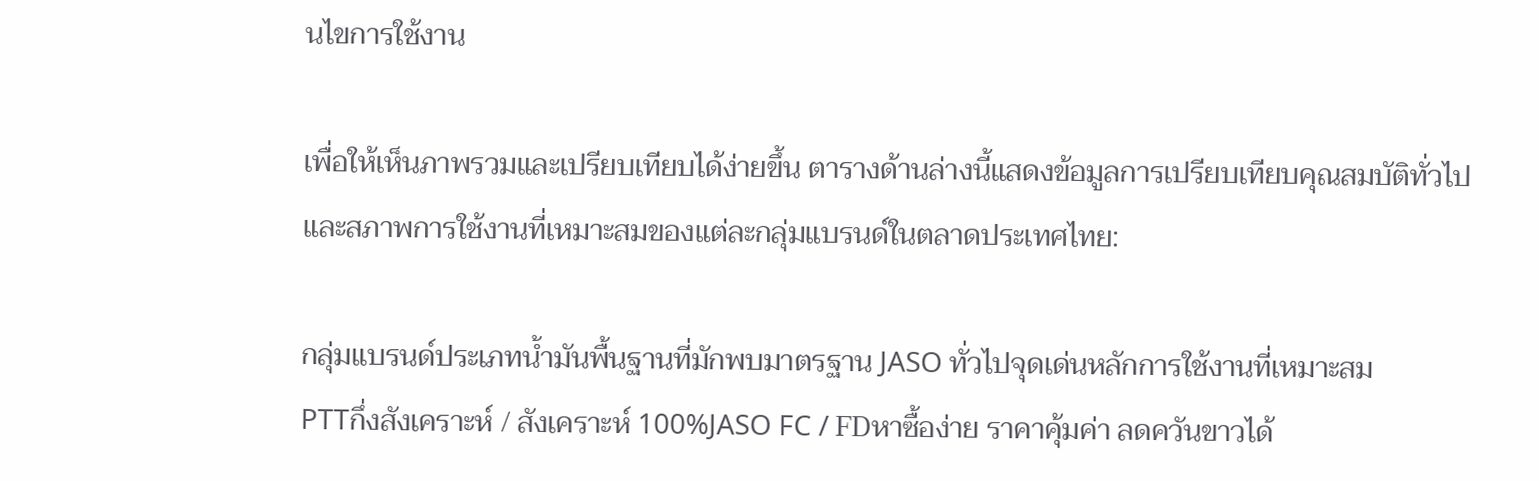นไขการใช้งาน

เพื่อให้เห็นภาพรวมและเปรียบเทียบได้ง่ายขึ้น ตารางด้านล่างนี้แสดงข้อมูลการเปรียบเทียบคุณสมบัติทั่วไปและสภาพการใช้งานที่เหมาะสมของแต่ละกลุ่มแบรนด์ในตลาดประเทศไทย:

กลุ่มแบรนด์ประเภทน้ำมันพื้นฐานที่มักพบมาตรฐาน JASO ทั่วไปจุดเด่นหลักการใช้งานที่เหมาะสม
PTTกึ่งสังเคราะห์ / สังเคราะห์ 100%JASO FC / FDหาซื้อง่าย ราคาคุ้มค่า ลดควันขาวได้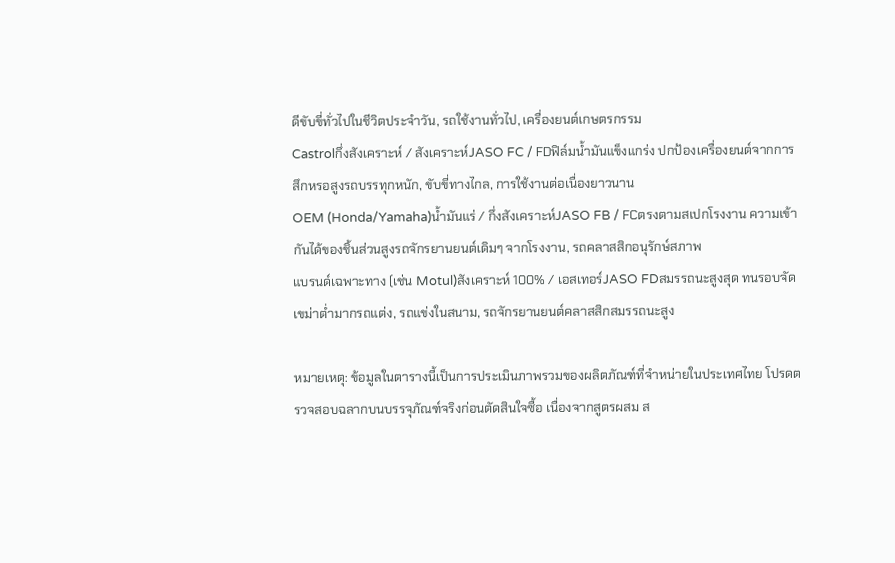ดีขับขี่ทั่วไปในชีวิตประจำวัน, รถใช้งานทั่วไป, เครื่องยนต์เกษตรกรรม
Castrolกึ่งสังเคราะห์ / สังเคราะห์JASO FC / FDฟิล์มน้ำมันแข็งแกร่ง ปกป้องเครื่องยนต์จากการสึกหรอสูงรถบรรทุกหนัก, ขับขี่ทางไกล, การใช้งานต่อเนื่องยาวนาน
OEM (Honda/Yamaha)น้ำมันแร่ / กึ่งสังเคราะห์JASO FB / FCตรงตามสเปกโรงงาน ความเข้ากันได้ของชิ้นส่วนสูงรถจักรยานยนต์เดิมๆ จากโรงงาน, รถคลาสสิกอนุรักษ์สภาพ
แบรนด์เฉพาะทาง (เช่น Motul)สังเคราะห์ 100% / เอสเทอร์JASO FDสมรรถนะสูงสุด ทนรอบจัด เขม่าต่ำมากรถแต่ง, รถแข่งในสนาม, รถจักรยานยนต์คลาสสิกสมรรถนะสูง

หมายเหตุ: ข้อมูลในตารางนี้เป็นการประเมินภาพรวมของผลิตภัณฑ์ที่จำหน่ายในประเทศไทย โปรดตรวจสอบฉลากบนบรรจุภัณฑ์จริงก่อนตัดสินใจซื้อ เนื่องจากสูตรผสม ส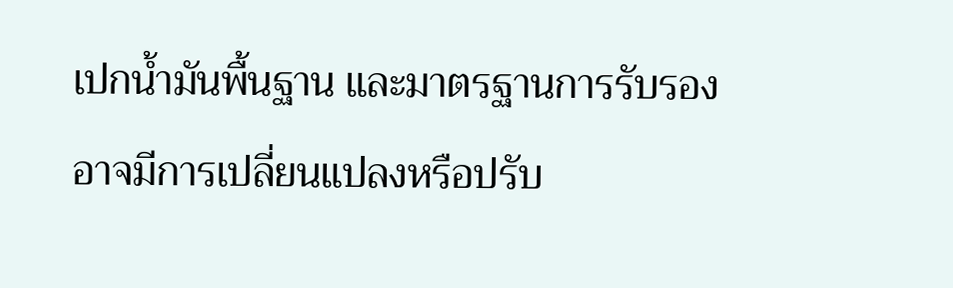เปกน้ำมันพื้นฐาน และมาตรฐานการรับรองอาจมีการเปลี่ยนแปลงหรือปรับ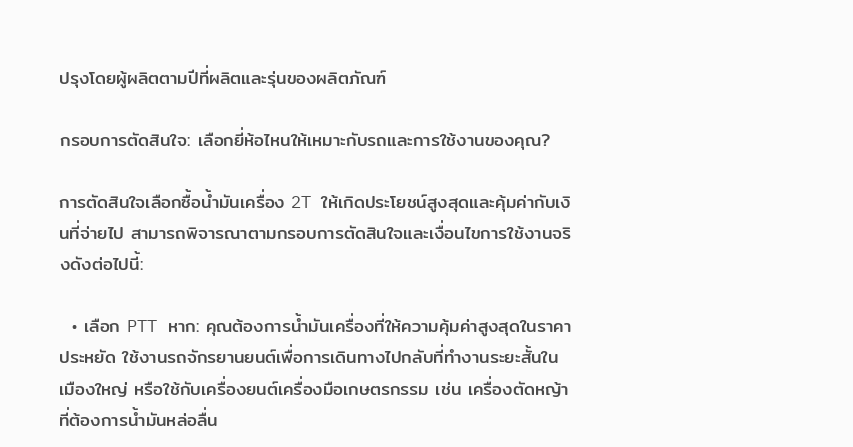ปรุงโดยผู้ผลิตตามปีที่ผลิตและรุ่นของผลิตภัณฑ์

กรอบการตัดสินใจ: เลือกยี่ห้อไหนให้เหมาะกับรถและการใช้งานของคุณ?

การตัดสินใจเลือกซื้อน้ำมันเครื่อง 2T ให้เกิดประโยชน์สูงสุดและคุ้มค่ากับเงินที่จ่ายไป สามารถพิจารณาตามกรอบการตัดสินใจและเงื่อนไขการใช้งานจริงดังต่อไปนี้:

  • เลือก PTT หาก: คุณต้องการน้ำมันเครื่องที่ให้ความคุ้มค่าสูงสุดในราคาประหยัด ใช้งานรถจักรยานยนต์เพื่อการเดินทางไปกลับที่ทำงานระยะสั้นในเมืองใหญ่ หรือใช้กับเครื่องยนต์เครื่องมือเกษตรกรรม เช่น เครื่องตัดหญ้าที่ต้องการน้ำมันหล่อลื่น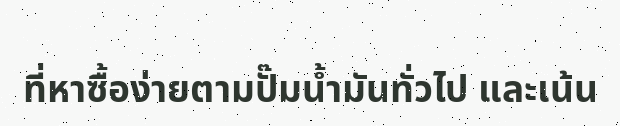ที่หาซื้อง่ายตามปั๊มน้ำมันทั่วไป และเน้น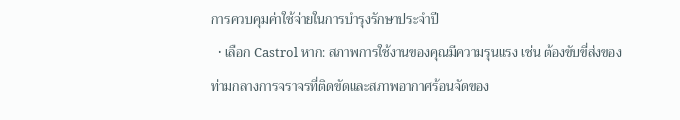การควบคุมค่าใช้จ่ายในการบำรุงรักษาประจำปี
  • เลือก Castrol หาก: สภาพการใช้งานของคุณมีความรุนแรง เช่น ต้องขับขี่ส่งของท่ามกลางการจราจรที่ติดขัดและสภาพอากาศร้อนจัดของ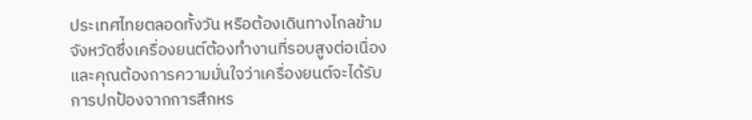ประเทศไทยตลอดทั้งวัน หรือต้องเดินทางไกลข้ามจังหวัดซึ่งเครื่องยนต์ต้องทำงานที่รอบสูงต่อเนื่อง และคุณต้องการความมั่นใจว่าเครื่องยนต์จะได้รับการปกป้องจากการสึกหร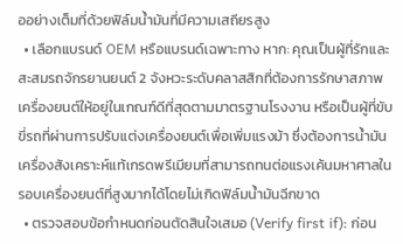ออย่างเต็มที่ด้วยฟิล์มน้ำมันที่มีความเสถียรสูง
  • เลือกแบรนด์ OEM หรือแบรนด์เฉพาะทาง หาก: คุณเป็นผู้ที่รักและสะสมรถจักรยานยนต์ 2 จังหวะระดับคลาสสิกที่ต้องการรักษาสภาพเครื่องยนต์ให้อยู่ในเกณฑ์ดีที่สุดตามมาตรฐานโรงงาน หรือเป็นผู้ที่ขับขี่รถที่ผ่านการปรับแต่งเครื่องยนต์เพื่อเพิ่มแรงม้า ซึ่งต้องการน้ำมันเครื่องสังเคราะห์แท้เกรดพรีเมียมที่สามารถทนต่อแรงเค้นมหาศาลในรอบเครื่องยนต์ที่สูงมากได้โดยไม่เกิดฟิล์มน้ำมันฉีกขาด
  • ตรวจสอบข้อกำหนดก่อนตัดสินใจเสมอ (Verify first if): ก่อน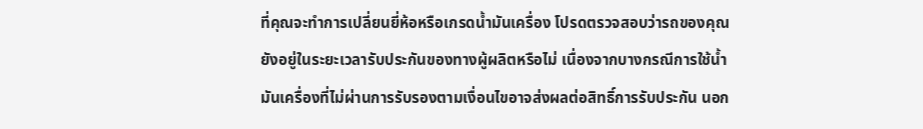ที่คุณจะทำการเปลี่ยนยี่ห้อหรือเกรดน้ำมันเครื่อง โปรดตรวจสอบว่ารถของคุณยังอยู่ในระยะเวลารับประกันของทางผู้ผลิตหรือไม่ เนื่องจากบางกรณีการใช้น้ำมันเครื่องที่ไม่ผ่านการรับรองตามเงื่อนไขอาจส่งผลต่อสิทธิ์การรับประกัน นอก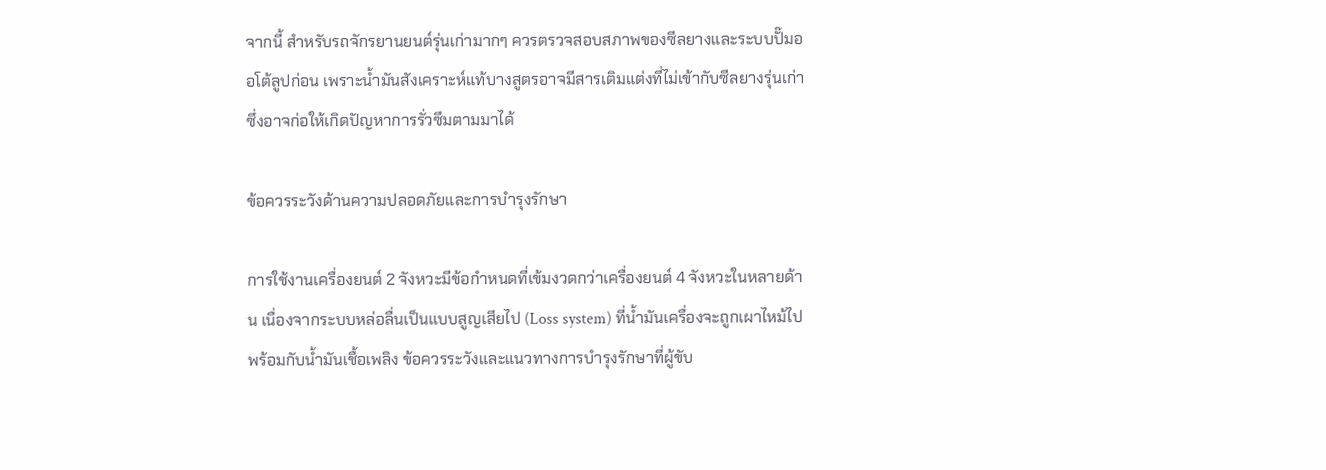จากนี้ สำหรับรถจักรยานยนต์รุ่นเก่ามากๆ ควรตรวจสอบสภาพของซีลยางและระบบปั๊มออโต้ลูปก่อน เพราะน้ำมันสังเคราะห์แท้บางสูตรอาจมีสารเติมแต่งที่ไม่เข้ากับซีลยางรุ่นเก่า ซึ่งอาจก่อให้เกิดปัญหาการรั่วซึมตามมาได้

ข้อควรระวังด้านความปลอดภัยและการบำรุงรักษา

การใช้งานเครื่องยนต์ 2 จังหวะมีข้อกำหนดที่เข้มงวดกว่าเครื่องยนต์ 4 จังหวะในหลายด้าน เนื่องจากระบบหล่อลื่นเป็นแบบสูญเสียไป (Loss system) ที่น้ำมันเครื่องจะถูกเผาไหม้ไปพร้อมกับน้ำมันเชื้อเพลิง ข้อควรระวังและแนวทางการบำรุงรักษาที่ผู้ขับ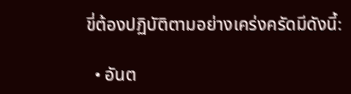ขี่ต้องปฏิบัติตามอย่างเคร่งครัดมีดังนี้:

  • อันต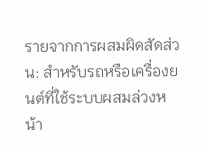รายจากการผสมผิดสัดส่วน: สำหรับรถหรือเครื่องยนต์ที่ใช้ระบบผสมล่วงหน้า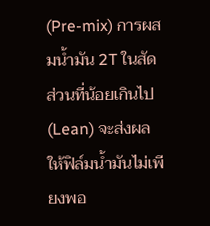(Pre-mix) การผสมน้ำมัน 2T ในสัดส่วนที่น้อยเกินไป (Lean) จะส่งผลให้ฟิล์มน้ำมันไม่เพียงพอ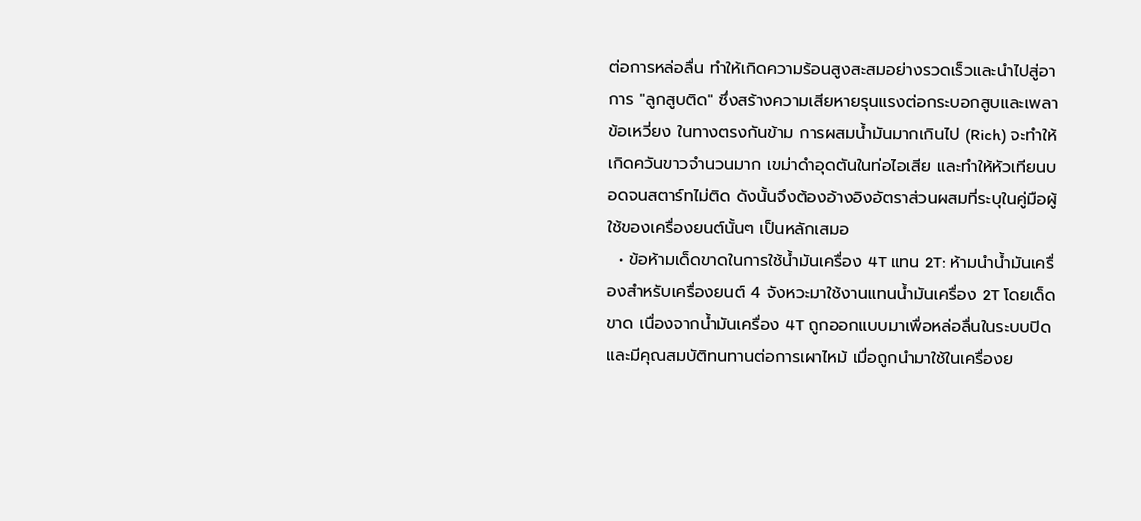ต่อการหล่อลื่น ทำให้เกิดความร้อนสูงสะสมอย่างรวดเร็วและนำไปสู่อาการ "ลูกสูบติด" ซึ่งสร้างความเสียหายรุนแรงต่อกระบอกสูบและเพลาข้อเหวี่ยง ในทางตรงกันข้าม การผสมน้ำมันมากเกินไป (Rich) จะทำให้เกิดควันขาวจำนวนมาก เขม่าดำอุดตันในท่อไอเสีย และทำให้หัวเทียนบอดจนสตาร์ทไม่ติด ดังนั้นจึงต้องอ้างอิงอัตราส่วนผสมที่ระบุในคู่มือผู้ใช้ของเครื่องยนต์นั้นๆ เป็นหลักเสมอ
  • ข้อห้ามเด็ดขาดในการใช้น้ำมันเครื่อง 4T แทน 2T: ห้ามนำน้ำมันเครื่องสำหรับเครื่องยนต์ 4 จังหวะมาใช้งานแทนน้ำมันเครื่อง 2T โดยเด็ดขาด เนื่องจากน้ำมันเครื่อง 4T ถูกออกแบบมาเพื่อหล่อลื่นในระบบปิดและมีคุณสมบัติทนทานต่อการเผาไหม้ เมื่อถูกนำมาใช้ในเครื่องย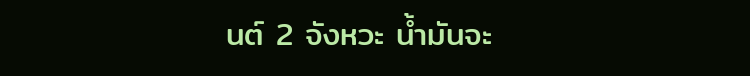นต์ 2 จังหวะ น้ำมันจะ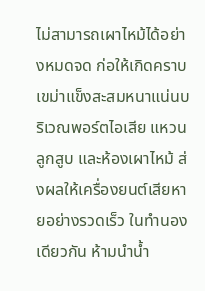ไม่สามารถเผาไหม้ได้อย่างหมดจด ก่อให้เกิดคราบเขม่าแข็งสะสมหนาแน่นบริเวณพอร์ตไอเสีย แหวนลูกสูบ และห้องเผาไหม้ ส่งผลให้เครื่องยนต์เสียหายอย่างรวดเร็ว ในทำนองเดียวกัน ห้ามนำน้ำ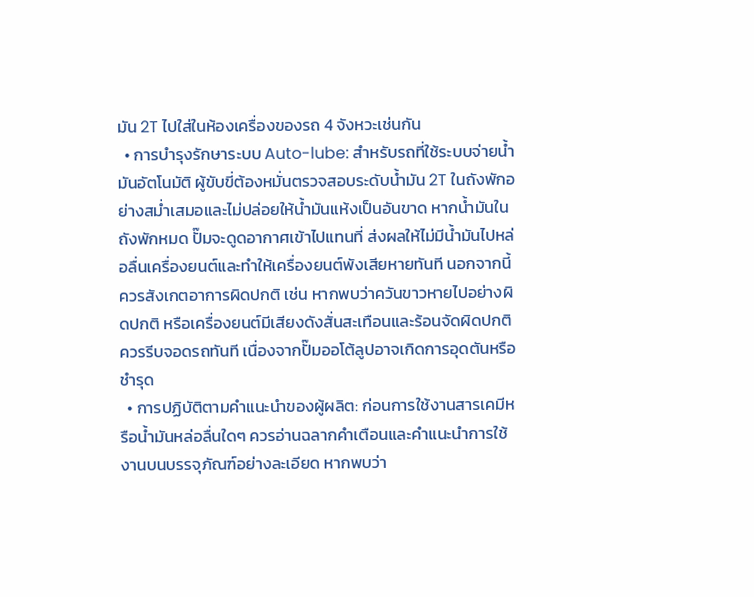มัน 2T ไปใส่ในห้องเครื่องของรถ 4 จังหวะเช่นกัน
  • การบำรุงรักษาระบบ Auto-lube: สำหรับรถที่ใช้ระบบจ่ายน้ำมันอัตโนมัติ ผู้ขับขี่ต้องหมั่นตรวจสอบระดับน้ำมัน 2T ในถังพักอย่างสม่ำเสมอและไม่ปล่อยให้น้ำมันแห้งเป็นอันขาด หากน้ำมันในถังพักหมด ปั๊มจะดูดอากาศเข้าไปแทนที่ ส่งผลให้ไม่มีน้ำมันไปหล่อลื่นเครื่องยนต์และทำให้เครื่องยนต์พังเสียหายทันที นอกจากนี้ ควรสังเกตอาการผิดปกติ เช่น หากพบว่าควันขาวหายไปอย่างผิดปกติ หรือเครื่องยนต์มีเสียงดังสั่นสะเทือนและร้อนจัดผิดปกติ ควรรีบจอดรถทันที เนื่องจากปั๊มออโต้ลูปอาจเกิดการอุดตันหรือชำรุด
  • การปฏิบัติตามคำแนะนำของผู้ผลิต: ก่อนการใช้งานสารเคมีหรือน้ำมันหล่อลื่นใดๆ ควรอ่านฉลากคำเตือนและคำแนะนำการใช้งานบนบรรจุภัณฑ์อย่างละเอียด หากพบว่า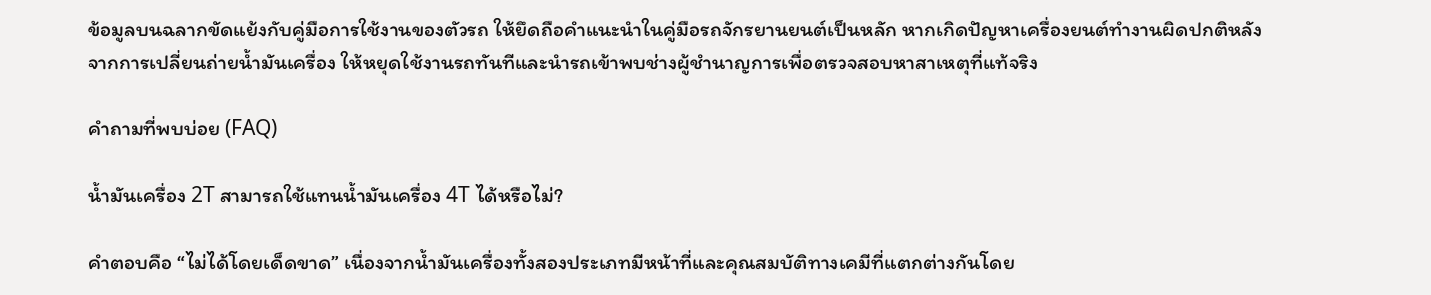ข้อมูลบนฉลากขัดแย้งกับคู่มือการใช้งานของตัวรถ ให้ยึดถือคำแนะนำในคู่มือรถจักรยานยนต์เป็นหลัก หากเกิดปัญหาเครื่องยนต์ทำงานผิดปกติหลังจากการเปลี่ยนถ่ายน้ำมันเครื่อง ให้หยุดใช้งานรถทันทีและนำรถเข้าพบช่างผู้ชำนาญการเพื่อตรวจสอบหาสาเหตุที่แท้จริง

คำถามที่พบบ่อย (FAQ)

น้ำมันเครื่อง 2T สามารถใช้แทนน้ำมันเครื่อง 4T ได้หรือไม่?

คำตอบคือ “ไม่ได้โดยเด็ดขาด” เนื่องจากน้ำมันเครื่องทั้งสองประเภทมีหน้าที่และคุณสมบัติทางเคมีที่แตกต่างกันโดย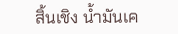สิ้นเชิง น้ำมันเค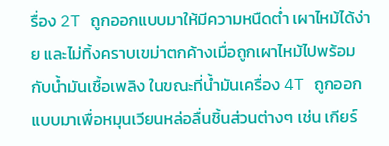รื่อง 2T ถูกออกแบบมาให้มีความหนืดต่ำ เผาไหม้ได้ง่าย และไม่ทิ้งคราบเขม่าตกค้างเมื่อถูกเผาไหม้ไปพร้อมกับน้ำมันเชื้อเพลิง ในขณะที่น้ำมันเครื่อง 4T ถูกออกแบบมาเพื่อหมุนเวียนหล่อลื่นชิ้นส่วนต่างๆ เช่น เกียร์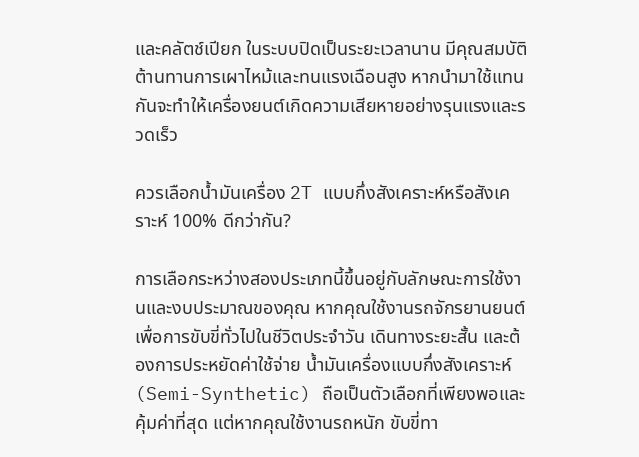และคลัตช์เปียก ในระบบปิดเป็นระยะเวลานาน มีคุณสมบัติต้านทานการเผาไหม้และทนแรงเฉือนสูง หากนำมาใช้แทนกันจะทำให้เครื่องยนต์เกิดความเสียหายอย่างรุนแรงและรวดเร็ว

ควรเลือกน้ำมันเครื่อง 2T แบบกึ่งสังเคราะห์หรือสังเคราะห์ 100% ดีกว่ากัน?

การเลือกระหว่างสองประเภทนี้ขึ้นอยู่กับลักษณะการใช้งานและงบประมาณของคุณ หากคุณใช้งานรถจักรยานยนต์เพื่อการขับขี่ทั่วไปในชีวิตประจำวัน เดินทางระยะสั้น และต้องการประหยัดค่าใช้จ่าย น้ำมันเครื่องแบบกึ่งสังเคราะห์ (Semi-Synthetic) ถือเป็นตัวเลือกที่เพียงพอและคุ้มค่าที่สุด แต่หากคุณใช้งานรถหนัก ขับขี่ทา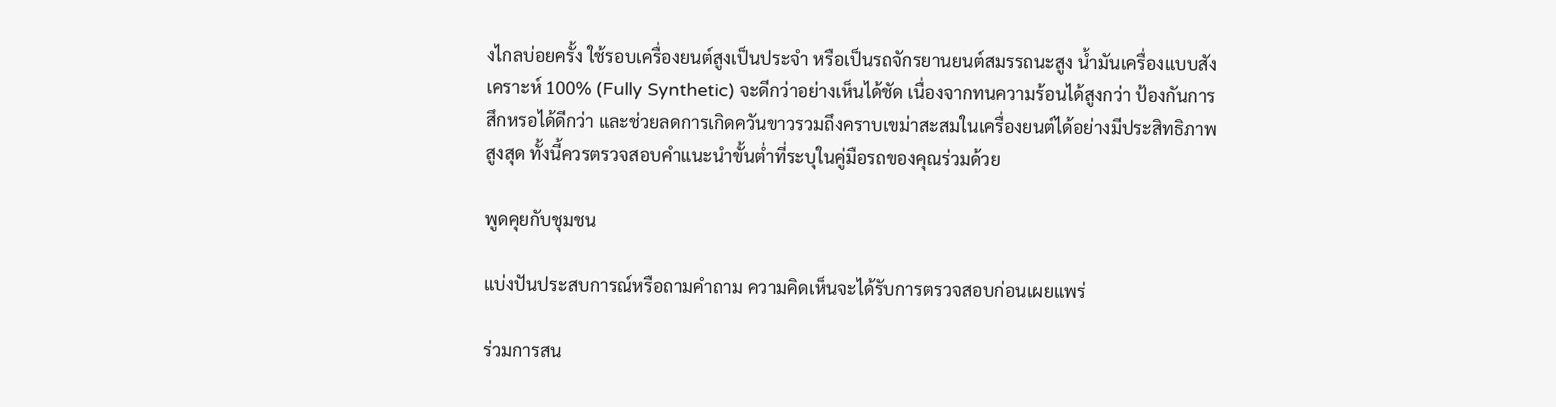งไกลบ่อยครั้ง ใช้รอบเครื่องยนต์สูงเป็นประจำ หรือเป็นรถจักรยานยนต์สมรรถนะสูง น้ำมันเครื่องแบบสังเคราะห์ 100% (Fully Synthetic) จะดีกว่าอย่างเห็นได้ชัด เนื่องจากทนความร้อนได้สูงกว่า ป้องกันการสึกหรอได้ดีกว่า และช่วยลดการเกิดควันขาวรวมถึงคราบเขม่าสะสมในเครื่องยนต์ได้อย่างมีประสิทธิภาพสูงสุด ทั้งนี้ควรตรวจสอบคำแนะนำขั้นต่ำที่ระบุในคู่มือรถของคุณร่วมด้วย

พูดคุยกับชุมชน

แบ่งปันประสบการณ์หรือถามคำถาม ความคิดเห็นจะได้รับการตรวจสอบก่อนเผยแพร่

ร่วมการสน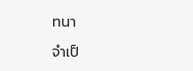ทนา

จำเป็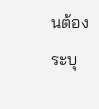นต้องระบุ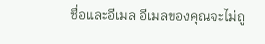ชื่อและอีเมล อีเมลของคุณจะไม่ถู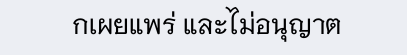กเผยแพร่ และไม่อนุญาต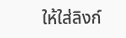ให้ใส่ลิงก์